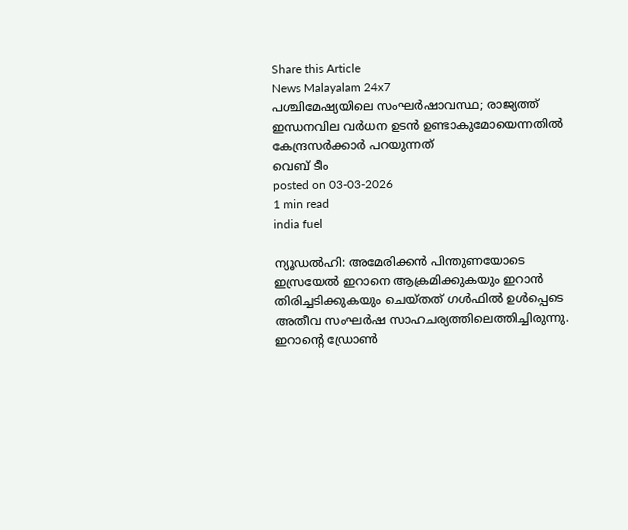Share this Article
News Malayalam 24x7
പശ്ചിമേഷ്യയിലെ സംഘർഷാവസ്ഥ; രാജ്യത്ത് ഇന്ധനവില വർധന ഉടൻ ഉണ്ടാകുമോയെന്നതിൽ കേന്ദ്രസർക്കാർ പറയുന്നത്
വെബ് ടീം
posted on 03-03-2026
1 min read
india fuel

ന്യൂഡൽഹി: അമേരിക്കൻ പിന്തുണയോടെ ഇസ്രയേൽ ഇറാനെ ആക്രമിക്കുകയും ഇറാൻ തിരിച്ചടിക്കുകയും ചെയ്തത് ഗൾഫിൽ ഉൾപ്പെടെ അതീവ സംഘർഷ സാഹചര്യത്തിലെത്തിച്ചിരുന്നു. ഇറാന്റെ ഡ്രോൺ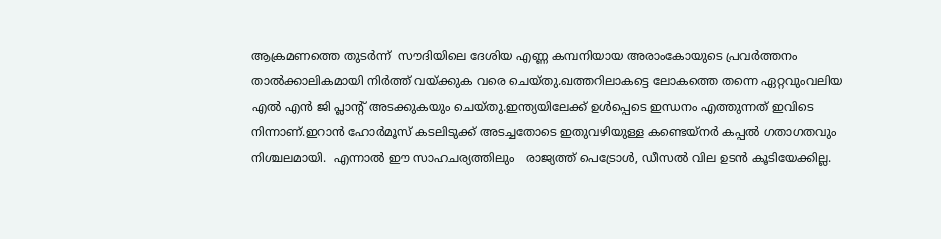ആക്രമണത്തെ തുടർന്ന്  സൗദിയിലെ ദേശിയ എണ്ണ കമ്പനിയായ അരാംകോയുടെ പ്രവർത്തനം താൽക്കാലികമായി നിർത്ത് വയ്ക്കുക വരെ ചെയ്തു.ഖത്തറിലാകട്ടെ ലോകത്തെ തന്നെ ഏറ്റവുംവലിയ  എൽ എൻ ജി പ്ലാന്റ് അടക്കുകയും ചെയ്തു.ഇന്ത്യയിലേക്ക് ഉൾപ്പെടെ ഇന്ധനം എത്തുന്നത് ഇവിടെ നിന്നാണ്.ഇറാൻ ഹോർമൂസ് കടലിടുക്ക് അടച്ചതോടെ ഇതുവഴിയുള്ള കണ്ടെയ്നർ കപ്പൽ ഗതാഗതവും നിശ്ചലമായി.  എന്നാൽ ഈ സാഹചര്യത്തിലും   രാജ്യത്ത് പെട്രോള്‍, ഡീസല്‍ വില ഉടന്‍ കൂടിയേക്കില്ല.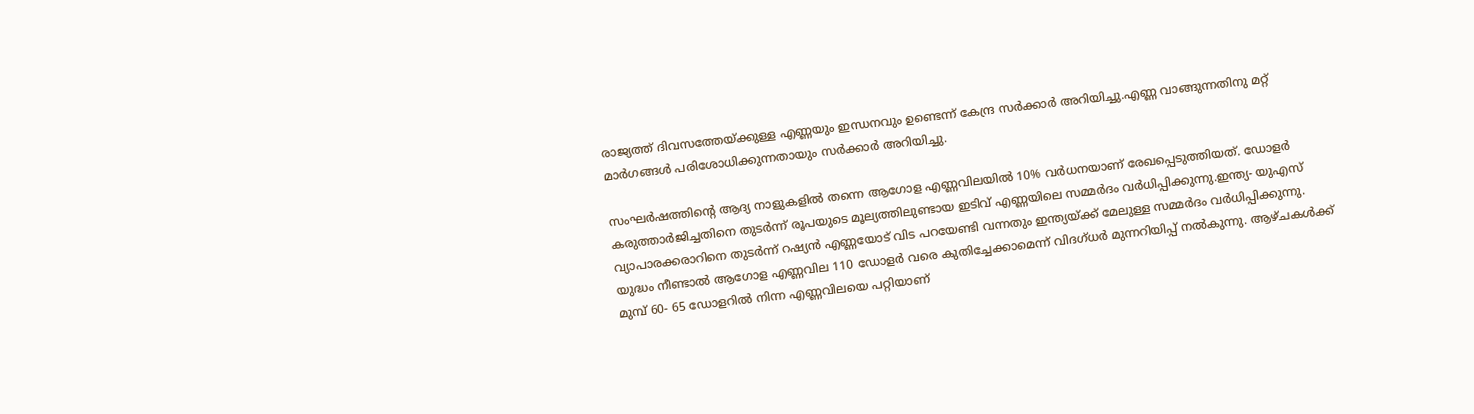രാജ്യത്ത് ദിവസത്തേയ്ക്കുള്ള എണ്ണയും ഇന്ധനവും ഉണ്ടെന്ന് കേന്ദ്ര സർക്കാർ അറിയിച്ചു.എണ്ണ വാങ്ങുന്നതിനു മറ്റ് മാർഗങ്ങൾ പരിശോധിക്കുന്നതായും സർക്കാർ അറിയിച്ചു.

സംഘർഷത്തിന്റെ ആദ്യ നാളുകളില്‍ തന്നെ ആഗോള എണ്ണവിലയില്‍ 10% വര്‍ധനയാണ് രേഖപ്പെടുത്തിയത്. ഡോളര്‍ കരുത്താര്‍ജിച്ചതിനെ തുടര്‍ന്ന് രൂപയുടെ മൂല്യത്തിലുണ്ടായ ഇടിവ് എണ്ണയിലെ സമ്മര്‍ദം വര്‍ധിപ്പിക്കുന്നു.ഇന്ത്യ- യുഎസ് വ്യാപാരക്കരാറിനെ തുടര്‍ന്ന് റഷ്യന്‍ എണ്ണയോട് വിട പറയേണ്ടി വന്നതും ഇന്ത്യയ്ക്ക് മേലുള്ള സമ്മര്‍ദം വര്‍ധിപ്പിക്കുന്നു. യുദ്ധം നീണ്ടാല്‍ ആഗോള എണ്ണവില 110 ഡോളര്‍ വരെ കുതിച്ചേക്കാമെന്ന് വിദഗ്ധര്‍ മുന്നറിയിപ്പ് നല്‍കുന്നു. ആഴ്ചകള്‍ക്ക് മുമ്പ് 60- 65 ഡോളറില്‍ നിന്ന എണ്ണവിലയെ പറ്റിയാണ്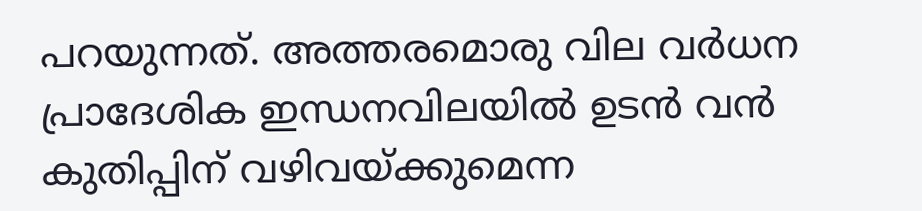പറയുന്നത്. അത്തരമൊരു വില വര്‍ധന പ്രാദേശിക ഇന്ധനവിലയില്‍ ഉടന്‍ വന്‍ കുതിപ്പിന് വഴിവയ്ക്കുമെന്ന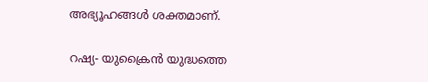അഭ്യൂഹങ്ങള്‍ ശക്തമാണ്.

റഷ്യ- യുക്രൈന്‍ യുദ്ധത്തെ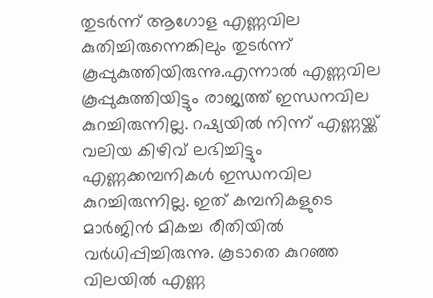തുടര്‍ന്ന് ആഗോള എണ്ണവില കുതിച്ചിരുന്നെങ്കിലും തുടര്‍ന്ന് കൂപ്പുകുത്തിയിരുന്നു.എന്നാല്‍ എണ്ണവില കൂപ്പുകുത്തിയിട്ടും രാജ്യത്ത് ഇന്ധനവില കുറച്ചിരുന്നില്ല. റഷ്യയില്‍ നിന്ന് എണ്ണയ്ക്ക് വലിയ കിഴിവ് ലഭിച്ചിട്ടും എണ്ണക്കമ്പനികള്‍ ഇന്ധനവില കുറച്ചിരുന്നില്ല. ഇത് കമ്പനികളുടെ മാര്‍ജിന്‍ മികച്ച രീതിയില്‍ വര്‍ധിപ്പിച്ചിരുന്നു. കൂടാതെ കുറഞ്ഞ വിലയില്‍ എണ്ണ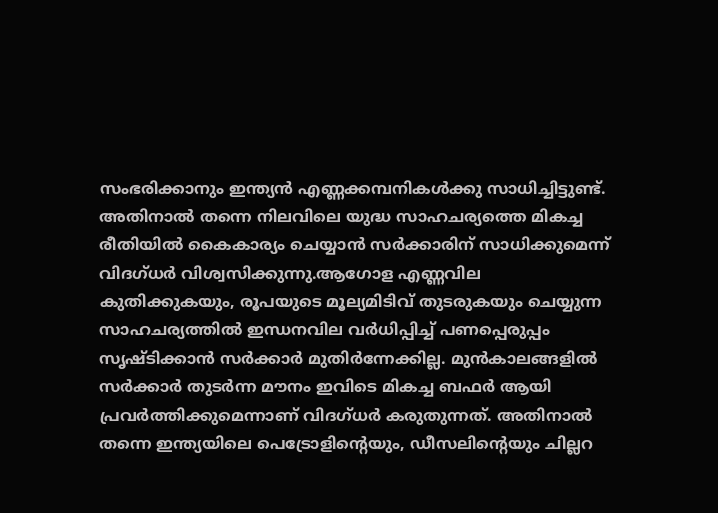സംഭരിക്കാനും ഇന്ത്യന്‍ എണ്ണക്കമ്പനികള്‍ക്കു സാധിച്ചിട്ടുണ്ട്. അതിനാല്‍ തന്നെ നിലവിലെ യുദ്ധ സാഹചര്യത്തെ മികച്ച രീതിയില്‍ കൈകാര്യം ചെയ്യാന്‍ സര്‍ക്കാരിന് സാധിക്കുമെന്ന് വിദഗ്ധര്‍ വിശ്വസിക്കുന്നു.ആഗോള എണ്ണവില കുതിക്കുകയും, രൂപയുടെ മൂല്യമിടിവ് തുടരുകയും ചെയ്യുന്ന സാഹചര്യത്തില്‍ ഇന്ധനവില വര്‍ധിപ്പിച്ച് പണപ്പെരുപ്പം സൃഷ്ടിക്കാന്‍ സര്‍ക്കാര്‍ മുതിര്‍ന്നേക്കില്ല. മുന്‍കാലങ്ങളില്‍ സര്‍ക്കാര്‍ തുടര്‍ന്ന മൗനം ഇവിടെ മികച്ച ബഫര്‍ ആയി പ്രവര്‍ത്തിക്കുമെന്നാണ് വിദഗ്ധര്‍ കരുതുന്നത്. അതിനാല്‍ തന്നെ ഇന്ത്യയിലെ പെട്രോളിന്റെയും, ഡീസലിന്റെയും ചില്ലറ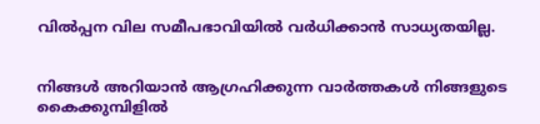വില്‍പ്പന വില സമീപഭാവിയില്‍ വര്‍ധിക്കാന്‍ സാധ്യതയില്ല.


നിങ്ങൾ അറിയാൻ ആഗ്രഹിക്കുന്ന വാർത്തകൾ നിങ്ങളുടെ കൈക്കുമ്പിളിൽ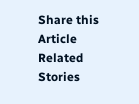Share this Article
Related Stories